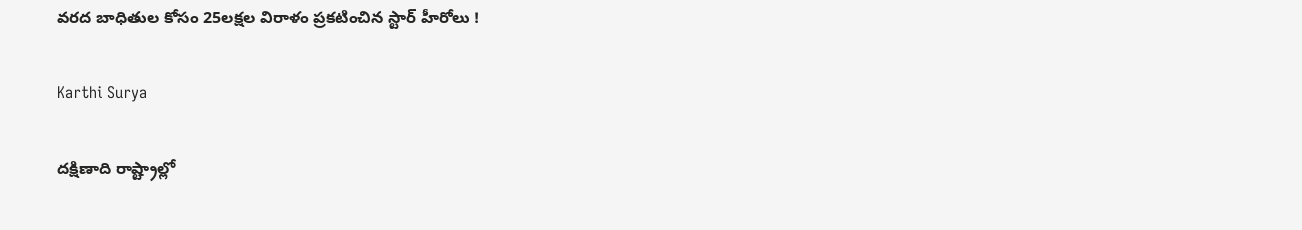వరద బాధితుల కోసం 25లక్షల విరాళం ప్రకటించిన స్టార్ హీరోలు !

Karthi Surya

దక్షిణాది రాష్ట్రాల్లో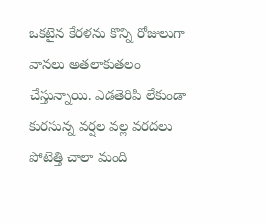ఒకటైన కేరళను కొన్ని రోజులుగా వానలు అతలాకుతలం చేస్తున్నాయి. ఎడతెరిపి లేకుండా కురసున్న వర్షల వల్ల వరదలు పోటెత్తి చాలా మంది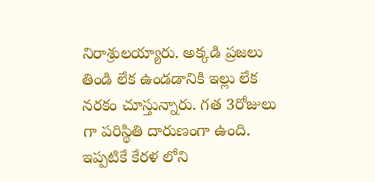నిరాశ్రులయ్యారు. అక్కడి ప్రజలు తిండి లేక ఉండడానికి ఇల్లు లేక నరకం చూస్తున్నారు. గత 3రోజులు గా పరిస్థితి దారుణంగా ఉంది. ఇప్పటికే కేరళ లోని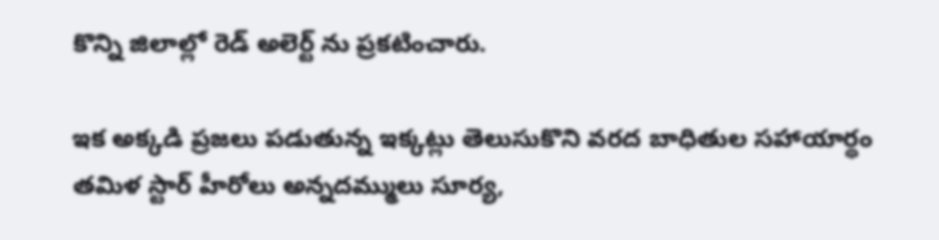కొన్ని జిలాల్లో రెడ్ అలెర్ట్ ను ప్రకటించారు.

ఇక అక్కడి ప్రజలు పడుతున్న ఇక్కట్లు తెలుసుకొని వరద బాధితుల సహాయార్థం తమిళ స్టార్ హీరోలు అన్నదమ్ములు సూర్య,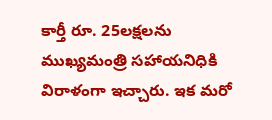కార్తీ రూ. 25లక్షలను ముఖ్యమంత్రి సహాయనిధికి విరాళంగా ఇచ్చారు. ఇక మరో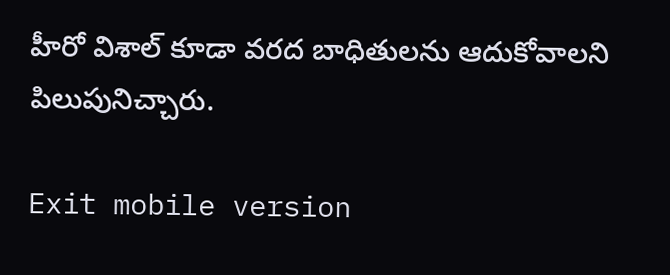హీరో విశాల్ కూడా వరద బాధితులను ఆదుకోవాలని పిలుపునిచ్చారు.

Exit mobile version